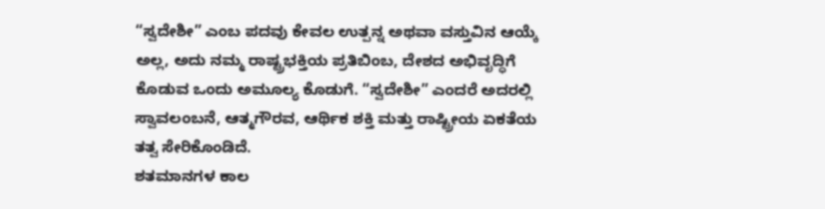“ಸ್ವದೇಶೀ” ಎಂಬ ಪದವು ಕೇವಲ ಉತ್ಪನ್ನ ಅಥವಾ ವಸ್ತುವಿನ ಆಯ್ಕೆ ಅಲ್ಲ, ಅದು ನಮ್ಮ ರಾಷ್ಟ್ರಭಕ್ತಿಯ ಪ್ರತಿಬಿಂಬ, ದೇಶದ ಅಭಿವೃದ್ಧಿಗೆ ಕೊಡುವ ಒಂದು ಅಮೂಲ್ಯ ಕೊಡುಗೆ. “ಸ್ವದೇಶೀ” ಎಂದರೆ ಅದರಲ್ಲಿ ಸ್ವಾವಲಂಬನೆ, ಆತ್ಮಗೌರವ, ಆರ್ಥಿಕ ಶಕ್ತಿ ಮತ್ತು ರಾಷ್ಟ್ರೀಯ ಏಕತೆಯ ತತ್ವ ಸೇರಿಕೊಂಡಿದೆ.
ಶತಮಾನಗಳ ಕಾಲ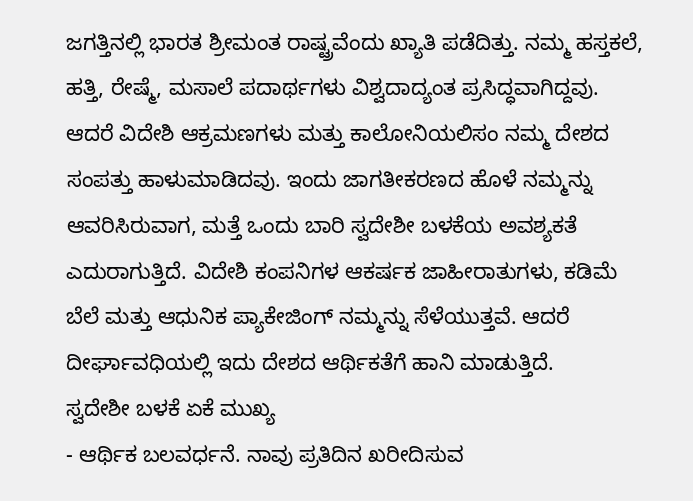ಜಗತ್ತಿನಲ್ಲಿ ಭಾರತ ಶ್ರೀಮಂತ ರಾಷ್ಟ್ರವೆಂದು ಖ್ಯಾತಿ ಪಡೆದಿತ್ತು. ನಮ್ಮ ಹಸ್ತಕಲೆ, ಹತ್ತಿ, ರೇಷ್ಮೆ, ಮಸಾಲೆ ಪದಾರ್ಥಗಳು ವಿಶ್ವದಾದ್ಯಂತ ಪ್ರಸಿದ್ಧವಾಗಿದ್ದವು. ಆದರೆ ವಿದೇಶಿ ಆಕ್ರಮಣಗಳು ಮತ್ತು ಕಾಲೋನಿಯಲಿಸಂ ನಮ್ಮ ದೇಶದ ಸಂಪತ್ತು ಹಾಳುಮಾಡಿದವು. ಇಂದು ಜಾಗತೀಕರಣದ ಹೊಳೆ ನಮ್ಮನ್ನು ಆವರಿಸಿರುವಾಗ, ಮತ್ತೆ ಒಂದು ಬಾರಿ ಸ್ವದೇಶೀ ಬಳಕೆಯ ಅವಶ್ಯಕತೆ ಎದುರಾಗುತ್ತಿದೆ. ವಿದೇಶಿ ಕಂಪನಿಗಳ ಆಕರ್ಷಕ ಜಾಹೀರಾತುಗಳು, ಕಡಿಮೆ ಬೆಲೆ ಮತ್ತು ಆಧುನಿಕ ಪ್ಯಾಕೇಜಿಂಗ್ ನಮ್ಮನ್ನು ಸೆಳೆಯುತ್ತವೆ. ಆದರೆ ದೀರ್ಘಾವಧಿಯಲ್ಲಿ ಇದು ದೇಶದ ಆರ್ಥಿಕತೆಗೆ ಹಾನಿ ಮಾಡುತ್ತಿದೆ.
ಸ್ವದೇಶೀ ಬಳಕೆ ಏಕೆ ಮುಖ್ಯ
- ಆರ್ಥಿಕ ಬಲವರ್ಧನೆ. ನಾವು ಪ್ರತಿದಿನ ಖರೀದಿಸುವ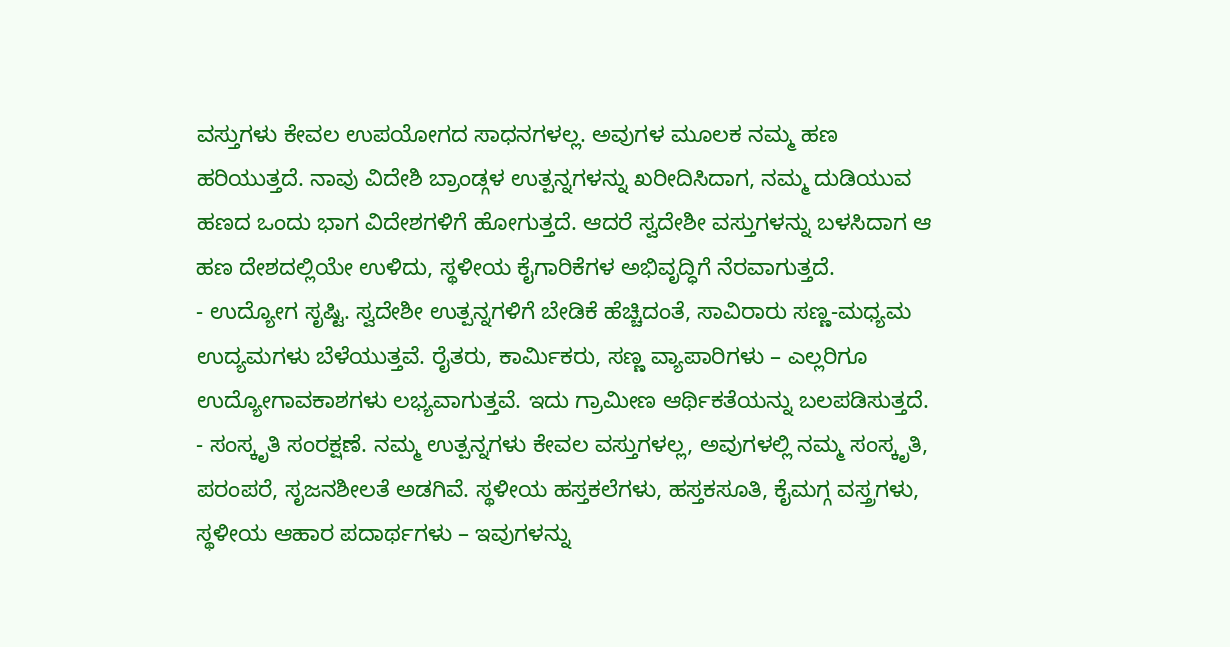ವಸ್ತುಗಳು ಕೇವಲ ಉಪಯೋಗದ ಸಾಧನಗಳಲ್ಲ. ಅವುಗಳ ಮೂಲಕ ನಮ್ಮ ಹಣ ಹರಿಯುತ್ತದೆ. ನಾವು ವಿದೇಶಿ ಬ್ರಾಂಡ್ಗಳ ಉತ್ಪನ್ನಗಳನ್ನು ಖರೀದಿಸಿದಾಗ, ನಮ್ಮ ದುಡಿಯುವ ಹಣದ ಒಂದು ಭಾಗ ವಿದೇಶಗಳಿಗೆ ಹೋಗುತ್ತದೆ. ಆದರೆ ಸ್ವದೇಶೀ ವಸ್ತುಗಳನ್ನು ಬಳಸಿದಾಗ ಆ ಹಣ ದೇಶದಲ್ಲಿಯೇ ಉಳಿದು, ಸ್ಥಳೀಯ ಕೈಗಾರಿಕೆಗಳ ಅಭಿವೃದ್ಧಿಗೆ ನೆರವಾಗುತ್ತದೆ.
- ಉದ್ಯೋಗ ಸೃಷ್ಟಿ. ಸ್ವದೇಶೀ ಉತ್ಪನ್ನಗಳಿಗೆ ಬೇಡಿಕೆ ಹೆಚ್ಚಿದಂತೆ, ಸಾವಿರಾರು ಸಣ್ಣ-ಮಧ್ಯಮ ಉದ್ಯಮಗಳು ಬೆಳೆಯುತ್ತವೆ. ರೈತರು, ಕಾರ್ಮಿಕರು, ಸಣ್ಣ ವ್ಯಾಪಾರಿಗಳು – ಎಲ್ಲರಿಗೂ ಉದ್ಯೋಗಾವಕಾಶಗಳು ಲಭ್ಯವಾಗುತ್ತವೆ. ಇದು ಗ್ರಾಮೀಣ ಆರ್ಥಿಕತೆಯನ್ನು ಬಲಪಡಿಸುತ್ತದೆ.
- ಸಂಸ್ಕೃತಿ ಸಂರಕ್ಷಣೆ. ನಮ್ಮ ಉತ್ಪನ್ನಗಳು ಕೇವಲ ವಸ್ತುಗಳಲ್ಲ, ಅವುಗಳಲ್ಲಿ ನಮ್ಮ ಸಂಸ್ಕೃತಿ, ಪರಂಪರೆ, ಸೃಜನಶೀಲತೆ ಅಡಗಿವೆ. ಸ್ಥಳೀಯ ಹಸ್ತಕಲೆಗಳು, ಹಸ್ತಕಸೂತಿ, ಕೈಮಗ್ಗ ವಸ್ತ್ರಗಳು, ಸ್ಥಳೀಯ ಆಹಾರ ಪದಾರ್ಥಗಳು – ಇವುಗಳನ್ನು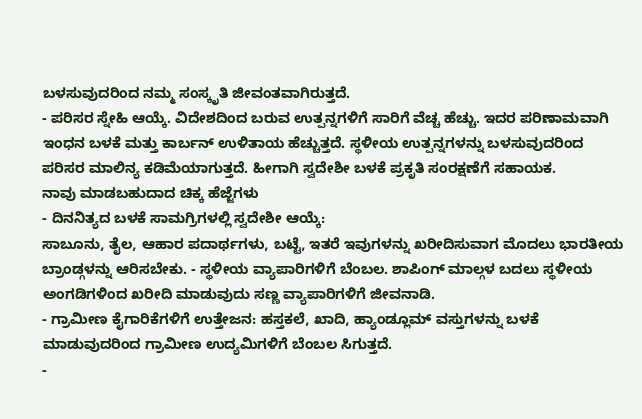ಬಳಸುವುದರಿಂದ ನಮ್ಮ ಸಂಸ್ಕೃತಿ ಜೀವಂತವಾಗಿರುತ್ತದೆ.
- ಪರಿಸರ ಸ್ನೇಹಿ ಆಯ್ಕೆ. ವಿದೇಶದಿಂದ ಬರುವ ಉತ್ಪನ್ನಗಳಿಗೆ ಸಾರಿಗೆ ವೆಚ್ಚ ಹೆಚ್ಚು. ಇದರ ಪರಿಣಾಮವಾಗಿ ಇಂಧನ ಬಳಕೆ ಮತ್ತು ಕಾರ್ಬನ್ ಉಳಿತಾಯ ಹೆಚ್ಚುತ್ತದೆ. ಸ್ಥಳೀಯ ಉತ್ಪನ್ನಗಳನ್ನು ಬಳಸುವುದರಿಂದ ಪರಿಸರ ಮಾಲಿನ್ಯ ಕಡಿಮೆಯಾಗುತ್ತದೆ. ಹೀಗಾಗಿ ಸ್ವದೇಶೀ ಬಳಕೆ ಪ್ರಕೃತಿ ಸಂರಕ್ಷಣೆಗೆ ಸಹಾಯಕ.
ನಾವು ಮಾಡಬಹುದಾದ ಚಿಕ್ಕ ಹೆಜ್ಜೆಗಳು
- ದಿನನಿತ್ಯದ ಬಳಕೆ ಸಾಮಗ್ರಿಗಳಲ್ಲಿ ಸ್ವದೇಶೀ ಆಯ್ಕೆ:
ಸಾಬೂನು, ತೈಲ, ಆಹಾರ ಪದಾರ್ಥಗಳು, ಬಟ್ಟೆ, ಇತರೆ ಇವುಗಳನ್ನು ಖರೀದಿಸುವಾಗ ಮೊದಲು ಭಾರತೀಯ ಬ್ರಾಂಡ್ಗಳನ್ನು ಆರಿಸಬೇಕು. - ಸ್ಥಳೀಯ ವ್ಯಾಪಾರಿಗಳಿಗೆ ಬೆಂಬಲ. ಶಾಪಿಂಗ್ ಮಾಲ್ಗಳ ಬದಲು ಸ್ಥಳೀಯ ಅಂಗಡಿಗಳಿಂದ ಖರೀದಿ ಮಾಡುವುದು ಸಣ್ಣ ವ್ಯಾಪಾರಿಗಳಿಗೆ ಜೀವನಾಡಿ.
- ಗ್ರಾಮೀಣ ಕೈಗಾರಿಕೆಗಳಿಗೆ ಉತ್ತೇಜನ: ಹಸ್ತಕಲೆ, ಖಾದಿ, ಹ್ಯಾಂಡ್ಲೂಮ್ ವಸ್ತುಗಳನ್ನು ಬಳಕೆ ಮಾಡುವುದರಿಂದ ಗ್ರಾಮೀಣ ಉದ್ಯಮಿಗಳಿಗೆ ಬೆಂಬಲ ಸಿಗುತ್ತದೆ.
-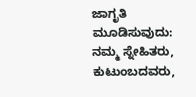ಜಾಗೃತಿ ಮೂಡಿಸುವುದು: ನಮ್ಮ ಸ್ನೇಹಿತರು, ಕುಟುಂಬದವರು,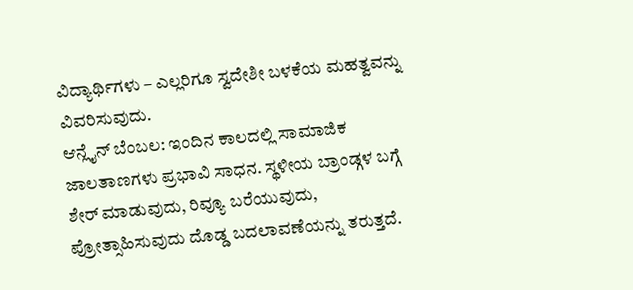ವಿದ್ಯಾರ್ಥಿಗಳು – ಎಲ್ಲರಿಗೂ ಸ್ವದೇಶೀ ಬಳಕೆಯ ಮಹತ್ವವನ್ನು ವಿವರಿಸುವುದು.
ಆನ್ಲೈನ್ ಬೆಂಬಲ: ಇಂದಿನ ಕಾಲದಲ್ಲಿ ಸಾಮಾಜಿಕ ಜಾಲತಾಣಗಳು ಪ್ರಭಾವಿ ಸಾಧನ. ಸ್ಥಳೀಯ ಬ್ರಾಂಡ್ಗಳ ಬಗ್ಗೆ ಶೇರ್ ಮಾಡುವುದು, ರಿವ್ಯೂ ಬರೆಯುವುದು, ಪ್ರೋತ್ಸಾಹಿಸುವುದು ದೊಡ್ಡ ಬದಲಾವಣೆಯನ್ನು ತರುತ್ತದೆ.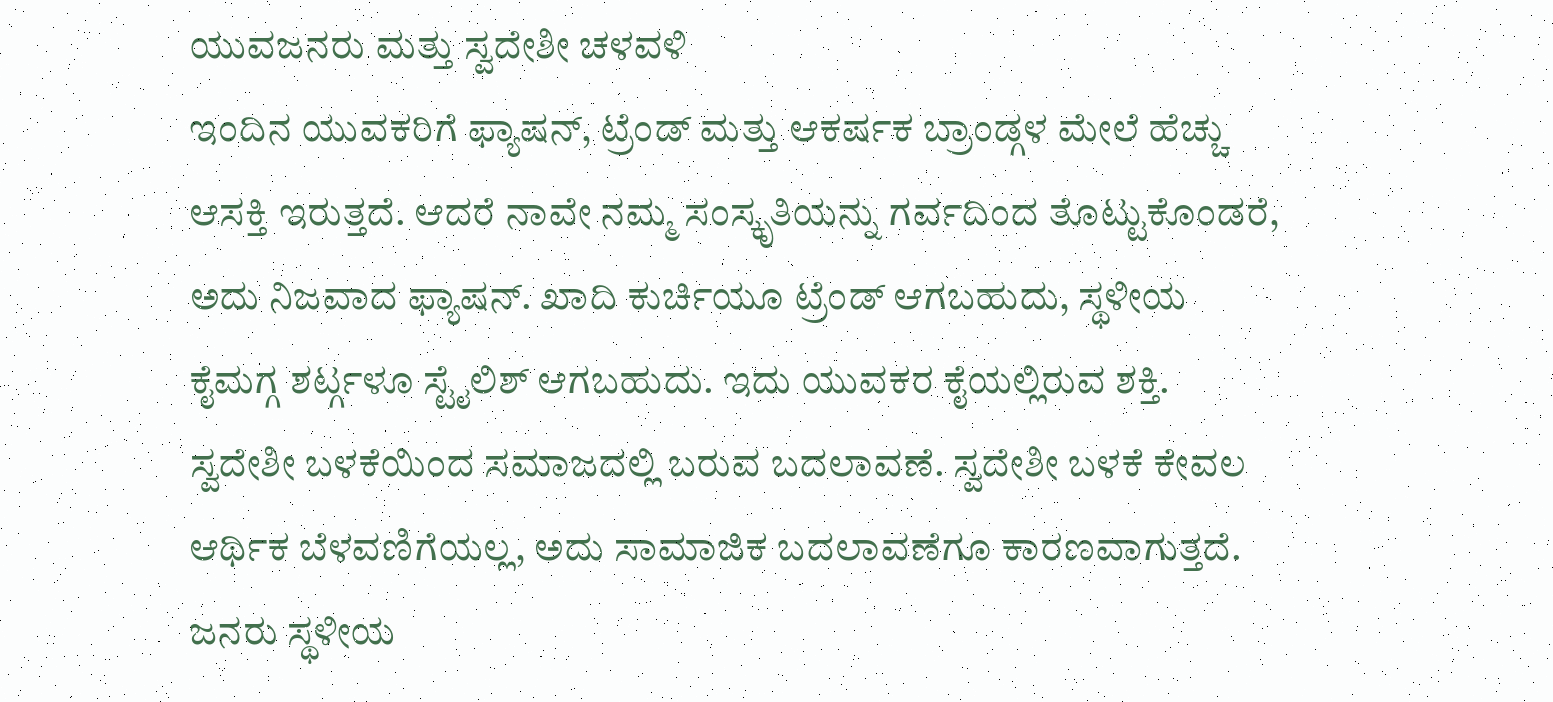ಯುವಜನರು ಮತ್ತು ಸ್ವದೇಶೀ ಚಳವಳಿ
ಇಂದಿನ ಯುವಕರಿಗೆ ಫ್ಯಾಷನ್, ಟ್ರೆಂಡ್ ಮತ್ತು ಆಕರ್ಷಕ ಬ್ರಾಂಡ್ಗಳ ಮೇಲೆ ಹೆಚ್ಚು ಆಸಕ್ತಿ ಇರುತ್ತದೆ. ಆದರೆ ನಾವೇ ನಮ್ಮ ಸಂಸ್ಕೃತಿಯನ್ನು ಗರ್ವದಿಂದ ತೊಟ್ಟುಕೊಂಡರೆ, ಅದು ನಿಜವಾದ ಫ್ಯಾಷನ್. ಖಾದಿ ಕುರ್ಚಿಯೂ ಟ್ರೆಂಡ್ ಆಗಬಹುದು, ಸ್ಥಳೀಯ ಕೈಮಗ್ಗ ಶರ್ಟ್ಗಳೂ ಸ್ಟೈಲಿಶ್ ಆಗಬಹುದು. ಇದು ಯುವಕರ ಕೈಯಲ್ಲಿರುವ ಶಕ್ತಿ.
ಸ್ವದೇಶೀ ಬಳಕೆಯಿಂದ ಸಮಾಜದಲ್ಲಿ ಬರುವ ಬದಲಾವಣೆ. ಸ್ವದೇಶೀ ಬಳಕೆ ಕೇವಲ ಆರ್ಥಿಕ ಬೆಳವಣಿಗೆಯಲ್ಲ, ಅದು ಸಾಮಾಜಿಕ ಬದಲಾವಣೆಗೂ ಕಾರಣವಾಗುತ್ತದೆ. ಜನರು ಸ್ಥಳೀಯ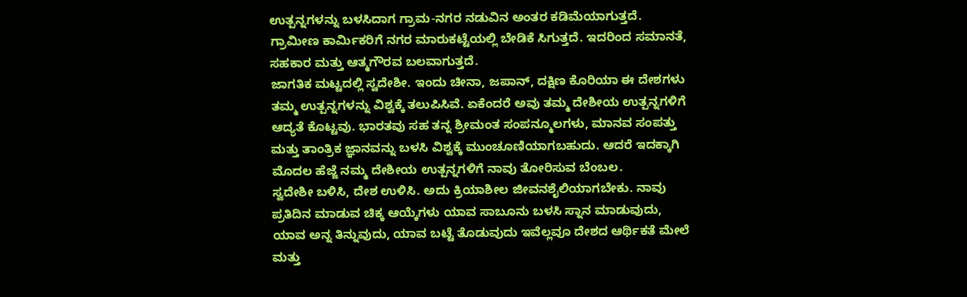ಉತ್ಪನ್ನಗಳನ್ನು ಬಳಸಿದಾಗ ಗ್ರಾಮ-ನಗರ ನಡುವಿನ ಅಂತರ ಕಡಿಮೆಯಾಗುತ್ತದೆ. ಗ್ರಾಮೀಣ ಕಾರ್ಮಿಕರಿಗೆ ನಗರ ಮಾರುಕಟ್ಟೆಯಲ್ಲಿ ಬೇಡಿಕೆ ಸಿಗುತ್ತದೆ. ಇದರಿಂದ ಸಮಾನತೆ, ಸಹಕಾರ ಮತ್ತು ಆತ್ಮಗೌರವ ಬಲವಾಗುತ್ತದೆ.
ಜಾಗತಿಕ ಮಟ್ಟದಲ್ಲಿ ಸ್ವದೇಶೀ. ಇಂದು ಚೀನಾ, ಜಪಾನ್, ದಕ್ಷಿಣ ಕೊರಿಯಾ ಈ ದೇಶಗಳು ತಮ್ಮ ಉತ್ಪನ್ನಗಳನ್ನು ವಿಶ್ವಕ್ಕೆ ತಲುಪಿಸಿವೆ. ಏಕೆಂದರೆ ಅವು ತಮ್ಮ ದೇಶೀಯ ಉತ್ಪನ್ನಗಳಿಗೆ ಆದ್ಯತೆ ಕೊಟ್ಟವು. ಭಾರತವು ಸಹ ತನ್ನ ಶ್ರೀಮಂತ ಸಂಪನ್ಮೂಲಗಳು, ಮಾನವ ಸಂಪತ್ತು ಮತ್ತು ತಾಂತ್ರಿಕ ಜ್ಞಾನವನ್ನು ಬಳಸಿ ವಿಶ್ವಕ್ಕೆ ಮುಂಚೂಣಿಯಾಗಬಹುದು. ಆದರೆ ಇದಕ್ಕಾಗಿ ಮೊದಲ ಹೆಜ್ಜೆ ನಮ್ಮ ದೇಶೀಯ ಉತ್ಪನ್ನಗಳಿಗೆ ನಾವು ತೋರಿಸುವ ಬೆಂಬಲ.
ಸ್ವದೇಶೀ ಬಳಿಸಿ, ದೇಶ ಉಳಿಸಿ. ಅದು ಕ್ರಿಯಾಶೀಲ ಜೀವನಶೈಲಿಯಾಗಬೇಕು. ನಾವು ಪ್ರತಿದಿನ ಮಾಡುವ ಚಿಕ್ಕ ಆಯ್ಕೆಗಳು ಯಾವ ಸಾಬೂನು ಬಳಸಿ ಸ್ನಾನ ಮಾಡುವುದು, ಯಾವ ಅನ್ನ ತಿನ್ನುವುದು, ಯಾವ ಬಟ್ಟೆ ತೊಡುವುದು ಇವೆಲ್ಲವೂ ದೇಶದ ಆರ್ಥಿಕತೆ ಮೇಲೆ ಮತ್ತು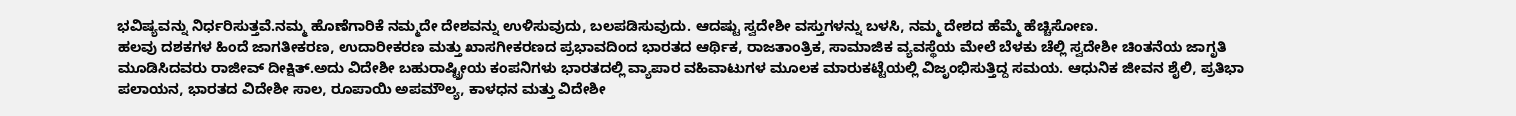ಭವಿಷ್ಯವನ್ನು ನಿರ್ಧರಿಸುತ್ತವೆ.ನಮ್ಮ ಹೊಣೆಗಾರಿಕೆ ನಮ್ಮದೇ ದೇಶವನ್ನು ಉಳಿಸುವುದು, ಬಲಪಡಿಸುವುದು. ಆದಷ್ಟು ಸ್ವದೇಶೀ ವಸ್ತುಗಳನ್ನು ಬಳಸಿ, ನಮ್ಮ ದೇಶದ ಹೆಮ್ಮೆ ಹೆಚ್ಚಿಸೋಣ.
ಹಲವು ದಶಕಗಳ ಹಿಂದೆ ಜಾಗತೀಕರಣ, ಉದಾರೀಕರಣ ಮತ್ತು ಖಾಸಗೀಕರಣದ ಪ್ರಭಾವದಿಂದ ಭಾರತದ ಆರ್ಥಿಕ, ರಾಜತಾಂತ್ರಿಕ, ಸಾಮಾಜಿಕ ವ್ಯವಸ್ಥೆಯ ಮೇಲೆ ಬೆಳಕು ಚೆಲ್ಲಿ ಸ್ವದೇಶೀ ಚಿಂತನೆಯ ಜಾಗೃತಿ ಮೂಡಿಸಿದವರು ರಾಜೀವ್ ದೀಕ್ಷಿತ್.ಅದು ವಿದೇಶೀ ಬಹುರಾಷ್ಟ್ರೀಯ ಕಂಪನಿಗಳು ಭಾರತದಲ್ಲಿ ವ್ಯಾಪಾರ ವಹಿವಾಟುಗಳ ಮೂಲಕ ಮಾರುಕಟ್ಟೆಯಲ್ಲಿ ವಿಜೃಂಭಿಸುತ್ತಿದ್ದ ಸಮಯ. ಆಧುನಿಕ ಜೀವನ ಶೈಲಿ, ಪ್ರತಿಭಾ ಪಲಾಯನ, ಭಾರತದ ವಿದೇಶೀ ಸಾಲ, ರೂಪಾಯಿ ಅಪಮೌಲ್ಯ, ಕಾಳಧನ ಮತ್ತು ವಿದೇಶೀ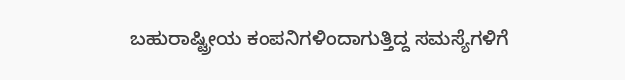ಬಹುರಾಷ್ಟ್ರೀಯ ಕಂಪನಿಗಳಿಂದಾಗುತ್ತಿದ್ದ ಸಮಸ್ಯೆಗಳಿಗೆ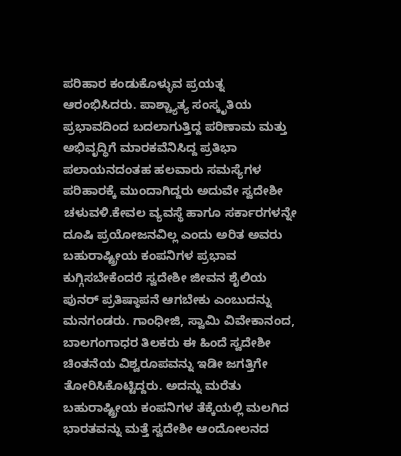ಪರಿಹಾರ ಕಂಡುಕೊಳ್ಳುವ ಪ್ರಯತ್ನ ಆರಂಭಿಸಿದರು. ಪಾಶ್ಚ್ಯಾತ್ಯ ಸಂಸ್ಕೃತಿಯ ಪ್ರಭಾವದಿಂದ ಬದಲಾಗುತ್ತಿದ್ದ ಪರಿಣಾಮ ಮತ್ತು ಅಭಿವೃದ್ಧಿಗೆ ಮಾರಕವೆನಿಸಿದ್ದ ಪ್ರತಿಭಾ ಪಲಾಯನದಂತಹ ಹಲವಾರು ಸಮಸ್ಯೆಗಳ ಪರಿಹಾರಕ್ಕೆ ಮುಂದಾಗಿದ್ದರು ಅದುವೇ ಸ್ವದೇಶೀ ಚಳುವಳಿ.ಕೇವಲ ವ್ಯವಸ್ಥೆ ಹಾಗೂ ಸರ್ಕಾರಗಳನ್ನೇ ದೂಷಿ ಪ್ರಯೋಜನವಿಲ್ಲ ಎಂದು ಅರಿತ ಅವರು ಬಹುರಾಷ್ಟ್ರೀಯ ಕಂಪನಿಗಳ ಪ್ರಭಾವ ಕುಗ್ಗಿಸಬೇಕೆಂದರೆ ಸ್ವದೇಶೀ ಜೀವನ ಶೈಲಿಯ ಪುನರ್ ಪ್ರತಿಷ್ಠಾಪನೆ ಆಗಬೇಕು ಎಂಬುದನ್ನು ಮನಗಂಡರು. ಗಾಂಧೀಜಿ, ಸ್ವಾಮಿ ವಿವೇಕಾನಂದ, ಬಾಲಗಂಗಾಧರ ತಿಲಕರು ಈ ಹಿಂದೆ ಸ್ವದೇಶೀ ಚಿಂತನೆಯ ವಿಶ್ವರೂಪವನ್ನು ಇಡೀ ಜಗತ್ತಿಗೇ ತೋರಿಸಿಕೊಟ್ಟಿದ್ದರು. ಅದನ್ನು ಮರೆತು ಬಹುರಾಷ್ಟ್ರೀಯ ಕಂಪನಿಗಳ ತೆಕ್ಕೆಯಲ್ಲಿ ಮಲಗಿದ ಭಾರತವನ್ನು ಮತ್ತೆ ಸ್ವದೇಶೀ ಆಂದೋಲನದ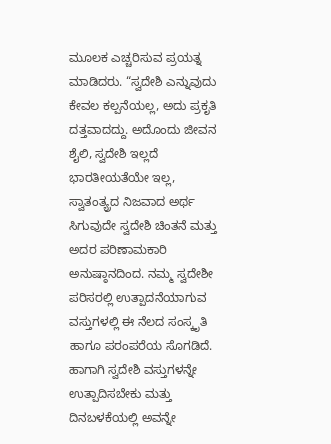ಮೂಲಕ ಎಚ್ಚರಿಸುವ ಪ್ರಯತ್ನ ಮಾಡಿದರು. “ಸ್ವದೇಶಿ ಎನ್ನುವುದು ಕೇವಲ ಕಲ್ಪನೆಯಲ್ಲ, ಅದು ಪ್ರಕೃತಿ ದತ್ತವಾದದ್ದು. ಅದೊಂದು ಜೀವನ ಶೈಲಿ, ಸ್ವದೇಶಿ ಇಲ್ಲದೆ ಭಾರತೀಯತೆಯೇ ಇಲ್ಲ, ಸ್ವಾತಂತ್ಯ್ರದ ನಿಜವಾದ ಅರ್ಥ ಸಿಗುವುದೇ ಸ್ವದೇಶಿ ಚಿಂತನೆ ಮತ್ತು ಅದರ ಪರಿಣಾಮಕಾರಿ ಅನುಷ್ಠಾನದಿಂದ. ನಮ್ಮ ಸ್ವದೇಶೀ ಪರಿಸರಲ್ಲಿ ಉತ್ಪಾದನೆಯಾಗುವ ವಸ್ತುಗಳಲ್ಲಿ ಈ ನೆಲದ ಸಂಸ್ಕೃತಿ ಹಾಗೂ ಪರಂಪರೆಯ ಸೊಗಡಿದೆ. ಹಾಗಾಗಿ ಸ್ವದೇಶಿ ವಸ್ತುಗಳನ್ನೇ ಉತ್ಪಾದಿಸಬೇಕು ಮತ್ತು ದಿನಬಳಕೆಯಲ್ಲಿ ಅವನ್ನೇ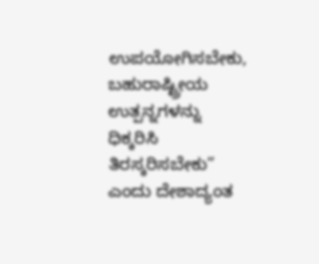ಉಪಯೋಗಿಸಬೇಕು, ಬಹುರಾಷ್ಟ್ರೀಯ ಉತ್ಪನ್ನಗಳನ್ನು ಧಿಕ್ಕರಿಸಿ ತಿರಸ್ಕರಿಸಬೇಕು” ಎಂದು ದೇಶಾದ್ಯಂತ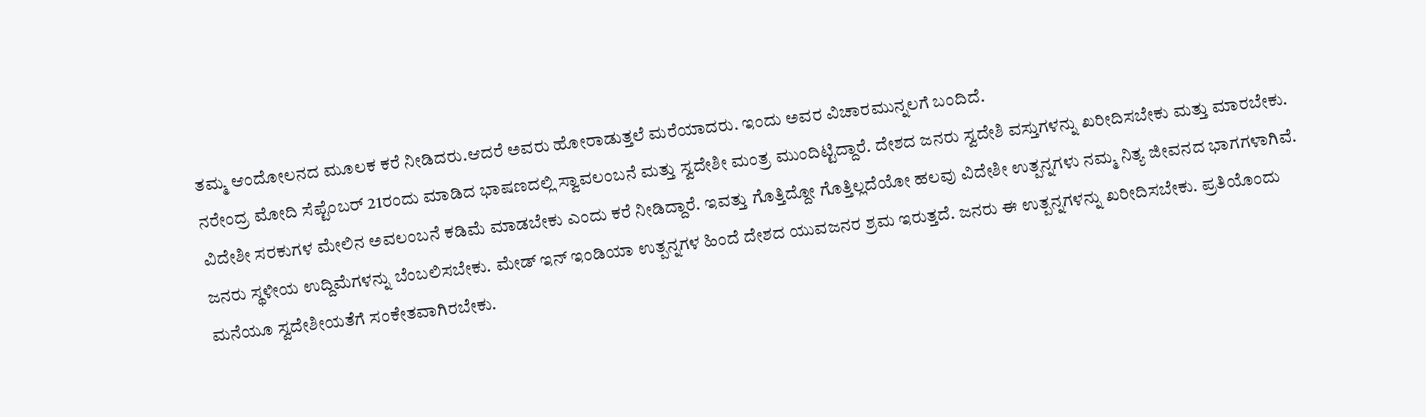ತಮ್ಮ ಆಂದೋಲನದ ಮೂಲಕ ಕರೆ ನೀಡಿದರು.ಆದರೆ ಅವರು ಹೋರಾಡುತ್ತಲೆ ಮರೆಯಾದರು. ಇಂದು ಅವರ ವಿಚಾರಮುನ್ನಲಗೆ ಬಂದಿದೆ.
ನರೇಂದ್ರ ಮೋದಿ ಸೆಪ್ಟೆಂಬರ್ 21ರಂದು ಮಾಡಿದ ಭಾಷಣದಲ್ಲಿ ಸ್ವಾವಲಂಬನೆ ಮತ್ತು ಸ್ವದೇಶೀ ಮಂತ್ರ ಮುಂದಿಟ್ಟಿದ್ದಾರೆ. ದೇಶದ ಜನರು ಸ್ವದೇಶಿ ವಸ್ತುಗಳನ್ನು ಖರೀದಿಸಬೇಕು ಮತ್ತು ಮಾರಬೇಕು. ವಿದೇಶೀ ಸರಕುಗಳ ಮೇಲಿನ ಅವಲಂಬನೆ ಕಡಿಮೆ ಮಾಡಬೇಕು ಎಂದು ಕರೆ ನೀಡಿದ್ದಾರೆ. ಇವತ್ತು ಗೊತ್ತಿದ್ದೋ ಗೊತ್ತಿಲ್ಲದೆಯೋ ಹಲವು ವಿದೇಶೀ ಉತ್ಪನ್ನಗಳು ನಮ್ಮ ನಿತ್ಯ ಜೀವನದ ಭಾಗಗಳಾಗಿವೆ. ಜನರು ಸ್ಥಳೀಯ ಉದ್ದಿಮೆಗಳನ್ನು ಬೆಂಬಲಿಸಬೇಕು. ಮೇಡ್ ಇನ್ ಇಂಡಿಯಾ ಉತ್ಪನ್ನಗಳ ಹಿಂದೆ ದೇಶದ ಯುವಜನರ ಶ್ರಮ ಇರುತ್ತದೆ. ಜನರು ಈ ಉತ್ಪನ್ನಗಳನ್ನು ಖರೀದಿಸಬೇಕು. ಪ್ರತಿಯೊಂದು ಮನೆಯೂ ಸ್ವದೇಶೀಯತೆಗೆ ಸಂಕೇತವಾಗಿರಬೇಕು.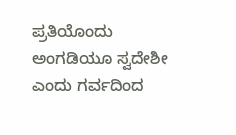ಪ್ರತಿಯೊಂದು ಅಂಗಡಿಯೂ ಸ್ವದೇಶೀ ಎಂದು ಗರ್ವದಿಂದ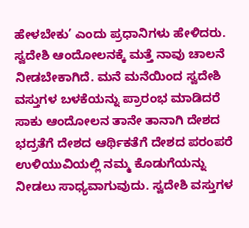ಹೇಳಬೇಕು’ ಎಂದು ಪ್ರಧಾನಿಗಳು ಹೇಳಿದರು.
ಸ್ವದೇಶಿ ಆಂದೋಲನಕ್ಕೆ ಮತ್ತೆ ನಾವು ಚಾಲನೆ ನೀಡಬೇಕಾಗಿದೆ. ಮನೆ ಮನೆಯಿಂದ ಸ್ವದೇಶಿ ವಸ್ತುಗಳ ಬಳಕೆಯನ್ನು ಪ್ರಾರಂಭ ಮಾಡಿದರೆ ಸಾಕು ಆಂದೋಲನ ತಾನೇ ತಾನಾಗಿ ದೇಶದ ಭದ್ರತೆಗೆ ದೇಶದ ಆರ್ಥಿಕತೆಗೆ ದೇಶದ ಪರಂಪರೆ ಉಳಿಯುವಿಯಲ್ಲಿ ನಮ್ಮ ಕೊಡುಗೆಯನ್ನು ನೀಡಲು ಸಾಧ್ಯವಾಗುವುದು. ಸ್ವದೇಶಿ ವಸ್ತುಗಳ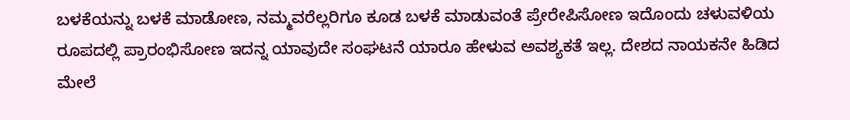ಬಳಕೆಯನ್ನು ಬಳಕೆ ಮಾಡೋಣ, ನಮ್ಮವರೆಲ್ಲರಿಗೂ ಕೂಡ ಬಳಕೆ ಮಾಡುವಂತೆ ಪ್ರೇರೇಪಿಸೋಣ ಇದೊಂದು ಚಳುವಳಿಯ ರೂಪದಲ್ಲಿ ಪ್ರಾರಂಭಿಸೋಣ ಇದನ್ನ ಯಾವುದೇ ಸಂಘಟನೆ ಯಾರೂ ಹೇಳುವ ಅವಶ್ಯಕತೆ ಇಲ್ಲ. ದೇಶದ ನಾಯಕನೇ ಹಿಡಿದ ಮೇಲೆ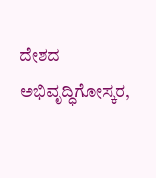ದೇಶದ ಅಭಿವೃದ್ಧಿಗೋಸ್ಕರ,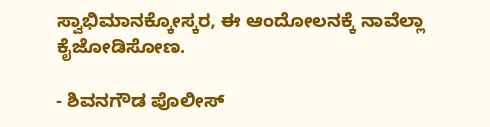ಸ್ವಾಭಿಮಾನಕ್ಕೋಸ್ಕರ, ಈ ಆಂದೋಲನಕ್ಕೆ ನಾವೆಲ್ಲಾ ಕೈಜೋಡಿಸೋಣ.

- ಶಿವನಗೌಡ ಪೊಲೀಸ್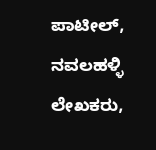ಪಾಟೀಲ್, ನವಲಹಳ್ಳಿ
ಲೇಖಕರು,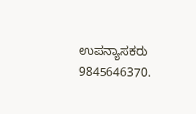ಉಪನ್ಯಾಸಕರು
9845646370.